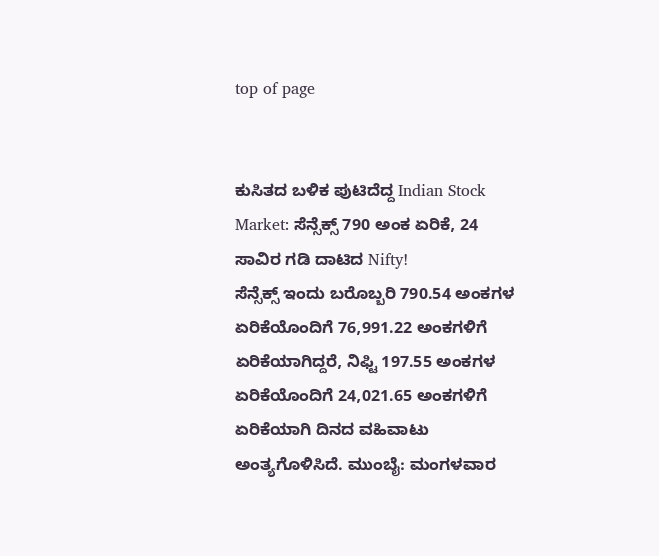top of page


ಕುಸಿತದ ಬಳಿಕ ಪುಟಿದೆದ್ದ Indian Stock Market: ಸೆನ್ಸೆಕ್ಸ್ 790 ಅಂಕ ಏರಿಕೆ, 24 ಸಾವಿರ ಗಡಿ ದಾಟಿದ Nifty!
ಸೆನ್ಸೆಕ್ಸ್ ಇಂದು ಬರೊಬ್ಬರಿ 790.54 ಅಂಕಗಳ ಏರಿಕೆಯೊಂದಿಗೆ 76,991.22 ಅಂಕಗಳಿಗೆ ಏರಿಕೆಯಾಗಿದ್ದರೆ, ನಿಫ್ಟಿ 197.55 ಅಂಕಗಳ ಏರಿಕೆಯೊಂದಿಗೆ 24,021.65 ಅಂಕಗಳಿಗೆ ಏರಿಕೆಯಾಗಿ ದಿನದ ವಹಿವಾಟು ಅಂತ್ಯಗೊಳಿಸಿದೆ. ಮುಂಬೈ: ಮಂಗಳವಾರ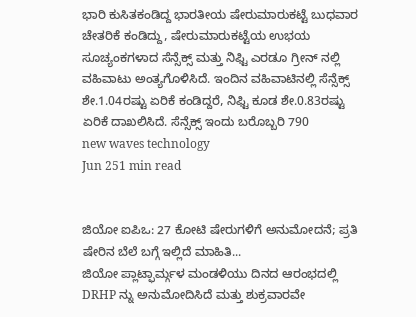ಭಾರಿ ಕುಸಿತಕಂಡಿದ್ದ ಭಾರತೀಯ ಷೇರುಮಾರುಕಟ್ಟೆ ಬುಧವಾರ ಚೇತರಿಕೆ ಕಂಡಿದ್ದು, ಷೇರುಮಾರುಕಟ್ಟೆಯ ಉಭಯ ಸೂಚ್ಯಂಕಗಳಾದ ಸೆನ್ಸೆಕ್ಸ್ ಮತ್ತು ನಿಫ್ಟಿ ಎರಡೂ ಗ್ರೀನ್ ನಲ್ಲಿ ವಹಿವಾಟು ಅಂತ್ಯಗೊಳಿಸಿದೆ. ಇಂದಿನ ವಹಿವಾಟಿನಲ್ಲಿ ಸೆನ್ಸೆಕ್ಸ್ ಶೇ.1.04ರಷ್ಟು ಏರಿಕೆ ಕಂಡಿದ್ದರೆ, ನಿಫ್ಟಿ ಕೂಡ ಶೇ.0.83ರಷ್ಟು ಏರಿಕೆ ದಾಖಲಿಸಿದೆ. ಸೆನ್ಸೆಕ್ಸ್ ಇಂದು ಬರೊಬ್ಬರಿ 790
new waves technology
Jun 251 min read


ಜಿಯೋ ಐಪಿಒ: 27 ಕೋಟಿ ಷೇರುಗಳಿಗೆ ಅನುಮೋದನೆ; ಪ್ರತಿ ಷೇರಿನ ಬೆಲೆ ಬಗ್ಗೆ ಇಲ್ಲಿದೆ ಮಾಹಿತಿ...
ಜಿಯೋ ಪ್ಲಾಟ್ಫಾರ್ಮ್ಗಳ ಮಂಡಳಿಯು ದಿನದ ಆರಂಭದಲ್ಲಿ DRHP ನ್ನು ಅನುಮೋದಿಸಿದೆ ಮತ್ತು ಶುಕ್ರವಾರವೇ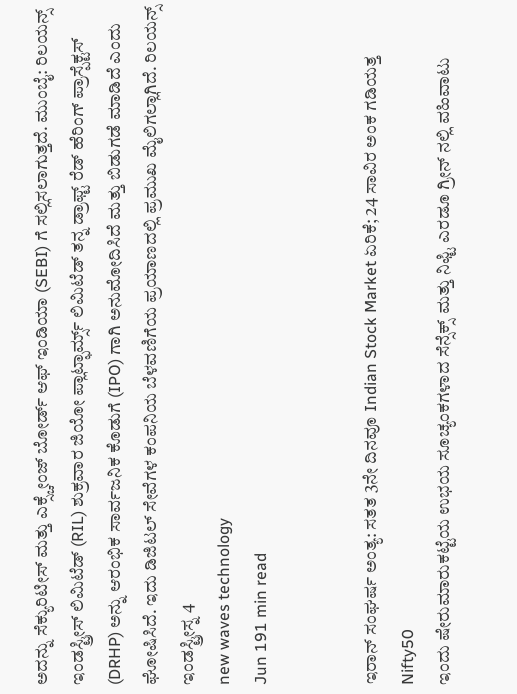ಅದನ್ನು ಸೆಕ್ಯುರಿಟೀಸ್ ಮತ್ತು ಎಕ್ಸ್ಚೇಂಜ್ ಬೋರ್ಡ್ ಆಫ್ ಇಂಡಿಯಾ (SEBI) ಗೆ ಸಲ್ಲಿಸಲಾಗುತ್ತದೆ. ಮುಂಬೈ: ರಿಲಯನ್ಸ್ ಇಂಡಸ್ಟ್ರೀಸ್ ಲಿಮಿಟೆಡ್ (RIL) ಶುಕ್ರವಾರ ಜಿಯೋ ಪ್ಲಾಟ್ಫಾರ್ಮ್ಸ್ ಲಿಮಿಟೆಡ್ ತನ್ನ ಡ್ರಾಫ್ಟ್ ರೆಡ್ ಹೆರಿಂಗ್ ಪ್ರಾಸ್ಪೆಕ್ಟಸ್ (DRHP) ಅನ್ನು ಆರಂಭಿಕ ಸಾರ್ವಜನಿಕ ಕೊಡುಗೆ (IPO) ಗಾಗಿ ಅನುಮೋದಿಸಿದೆ ಮತ್ತು ಬಿಡುಗಡೆ ಮಾಡಿದೆ ಎಂದು ಘೋಷಿಸಿದೆ. ಇದು ಡಿಜಿಟಲ್ ಸೇವೆಗಳ ಕಂಪನಿಯ ಬೆಳವಣಿಗೆಯ ಪ್ರಯಾಣದಲ್ಲಿ ಪ್ರಮುಖ ಮೈಲಿಗಲ್ಲಾಗಿದೆ. ರಿಲಯನ್ಸ್ ಇಂಡಸ್ಟ್ರೀಸ್ನ 4
new waves technology
Jun 191 min read


ಇರಾನ್ ಸಂಘರ್ಷ ಅಂತ್ಯ: ಸತತ 3ನೇ ದಿನವೂ Indian Stock Market ಏರಿಕೆ; 24 ಸಾವಿರ ಅಂಕ ಗಡಿಯತ್ತ Nifty50
ಇಂದು ಷೇರುಮಾರುಕಟ್ಟೆಯ ಉಭಯ ಸೂಚ್ಯಂಕಗಳಾದ ಸೆನ್ಸೆಕ್ಸ್ ಮತ್ತು ನಿಫ್ಟಿ ಎರಡೂ ಗ್ರೀನ್ ನಲ್ಲಿ ವಹಿವಾಟು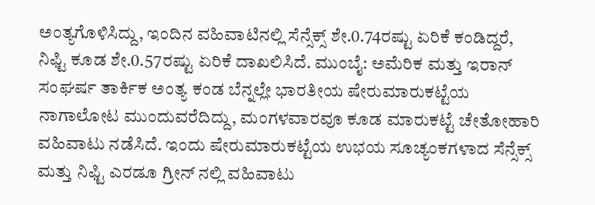ಅಂತ್ಯಗೊಳಿಸಿದ್ದು, ಇಂದಿನ ವಹಿವಾಟಿನಲ್ಲಿ ಸೆನ್ಸೆಕ್ಸ್ ಶೇ.0.74ರಷ್ಟು ಏರಿಕೆ ಕಂಡಿದ್ದರೆ, ನಿಫ್ಟಿ ಕೂಡ ಶೇ.0.57ರಷ್ಟು ಏರಿಕೆ ದಾಖಲಿಸಿದೆ. ಮುಂಬೈ: ಅಮೆರಿಕ ಮತ್ತು ಇರಾನ್ ಸಂಘರ್ಷ ತಾರ್ಕಿಕ ಅಂತ್ಯ ಕಂಡ ಬೆನ್ನಲ್ಲೇ ಭಾರತೀಯ ಷೇರುಮಾರುಕಟ್ಟೆಯ ನಾಗಾಲೋಟ ಮುಂದುವರೆದಿದ್ದು, ಮಂಗಳವಾರವೂ ಕೂಡ ಮಾರುಕಟ್ಟೆ ಚೇತೋಹಾರಿ ವಹಿವಾಟು ನಡೆಸಿದೆ. ಇಂದು ಷೇರುಮಾರುಕಟ್ಟೆಯ ಉಭಯ ಸೂಚ್ಯಂಕಗಳಾದ ಸೆನ್ಸೆಕ್ಸ್ ಮತ್ತು ನಿಫ್ಟಿ ಎರಡೂ ಗ್ರೀನ್ ನಲ್ಲಿ ವಹಿವಾಟು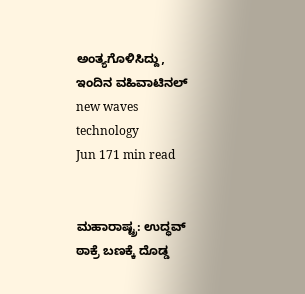ಅಂತ್ಯಗೊಳಿಸಿದ್ದು, ಇಂದಿನ ವಹಿವಾಟಿನಲ್
new waves technology
Jun 171 min read


ಮಹಾರಾಷ್ಟ್ರ: ಉದ್ಧವ್ ಠಾಕ್ರೆ ಬಣಕ್ಕೆ ದೊಡ್ಡ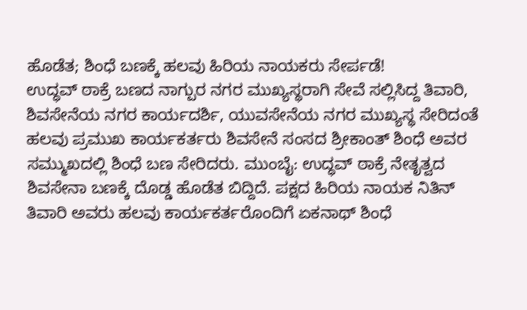ಹೊಡೆತ; ಶಿಂಧೆ ಬಣಕ್ಕೆ ಹಲವು ಹಿರಿಯ ನಾಯಕರು ಸೇರ್ಪಡೆ!
ಉದ್ಧವ್ ಠಾಕ್ರೆ ಬಣದ ನಾಗ್ಪುರ ನಗರ ಮುಖ್ಯಸ್ಥರಾಗಿ ಸೇವೆ ಸಲ್ಲಿಸಿದ್ದ ತಿವಾರಿ, ಶಿವಸೇನೆಯ ನಗರ ಕಾರ್ಯದರ್ಶಿ, ಯುವಸೇನೆಯ ನಗರ ಮುಖ್ಯಸ್ಥ ಸೇರಿದಂತೆ ಹಲವು ಪ್ರಮುಖ ಕಾರ್ಯಕರ್ತರು ಶಿವಸೇನೆ ಸಂಸದ ಶ್ರೀಕಾಂತ್ ಶಿಂಧೆ ಅವರ ಸಮ್ಮುಖದಲ್ಲಿ ಶಿಂಧೆ ಬಣ ಸೇರಿದರು. ಮುಂಬೈ: ಉದ್ಧವ್ ಠಾಕ್ರೆ ನೇತೃತ್ವದ ಶಿವಸೇನಾ ಬಣಕ್ಕೆ ದೊಡ್ಡ ಹೊಡೆತ ಬಿದ್ದಿದೆ. ಪಕ್ಷದ ಹಿರಿಯ ನಾಯಕ ನಿತಿನ್ ತಿವಾರಿ ಅವರು ಹಲವು ಕಾರ್ಯಕರ್ತರೊಂದಿಗೆ ಏಕನಾಥ್ ಶಿಂಧೆ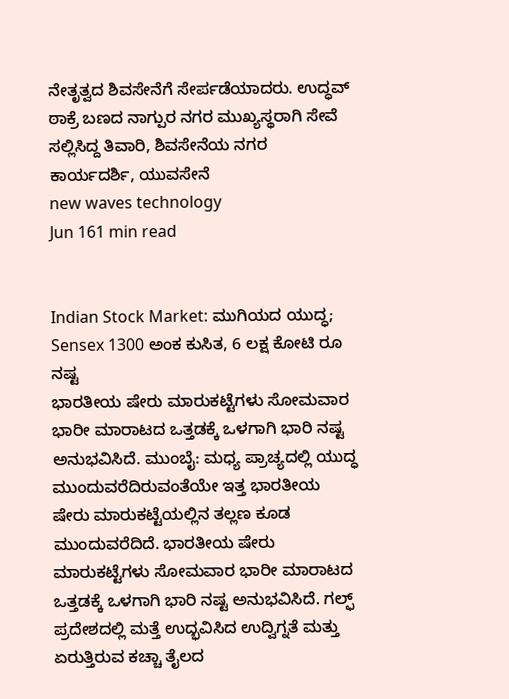ನೇತೃತ್ವದ ಶಿವಸೇನೆಗೆ ಸೇರ್ಪಡೆಯಾದರು. ಉದ್ಧವ್ ಠಾಕ್ರೆ ಬಣದ ನಾಗ್ಪುರ ನಗರ ಮುಖ್ಯಸ್ಥರಾಗಿ ಸೇವೆ ಸಲ್ಲಿಸಿದ್ದ ತಿವಾರಿ, ಶಿವಸೇನೆಯ ನಗರ ಕಾರ್ಯದರ್ಶಿ, ಯುವಸೇನೆ
new waves technology
Jun 161 min read


Indian Stock Market: ಮುಗಿಯದ ಯುದ್ಧ; Sensex 1300 ಅಂಕ ಕುಸಿತ, 6 ಲಕ್ಷ ಕೋಟಿ ರೂ ನಷ್ಟ
ಭಾರತೀಯ ಷೇರು ಮಾರುಕಟ್ಟೆಗಳು ಸೋಮವಾರ ಭಾರೀ ಮಾರಾಟದ ಒತ್ತಡಕ್ಕೆ ಒಳಗಾಗಿ ಭಾರಿ ನಷ್ಟ ಅನುಭವಿಸಿದೆ. ಮುಂಬೈ: ಮಧ್ಯ ಪ್ರಾಚ್ಯದಲ್ಲಿ ಯುದ್ಧ ಮುಂದುವರೆದಿರುವಂತೆಯೇ ಇತ್ತ ಭಾರತೀಯ ಷೇರು ಮಾರುಕಟ್ಟೆಯಲ್ಲಿನ ತಲ್ಲಣ ಕೂಡ ಮುಂದುವರೆದಿದೆ. ಭಾರತೀಯ ಷೇರು ಮಾರುಕಟ್ಟೆಗಳು ಸೋಮವಾರ ಭಾರೀ ಮಾರಾಟದ ಒತ್ತಡಕ್ಕೆ ಒಳಗಾಗಿ ಭಾರಿ ನಷ್ಟ ಅನುಭವಿಸಿದೆ. ಗಲ್ಫ್ ಪ್ರದೇಶದಲ್ಲಿ ಮತ್ತೆ ಉದ್ಭವಿಸಿದ ಉದ್ವಿಗ್ನತೆ ಮತ್ತು ಏರುತ್ತಿರುವ ಕಚ್ಚಾ ತೈಲದ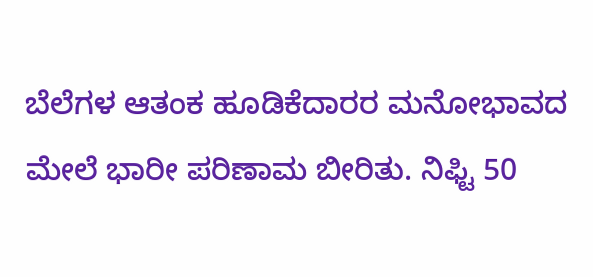ಬೆಲೆಗಳ ಆತಂಕ ಹೂಡಿಕೆದಾರರ ಮನೋಭಾವದ ಮೇಲೆ ಭಾರೀ ಪರಿಣಾಮ ಬೀರಿತು. ನಿಫ್ಟಿ 50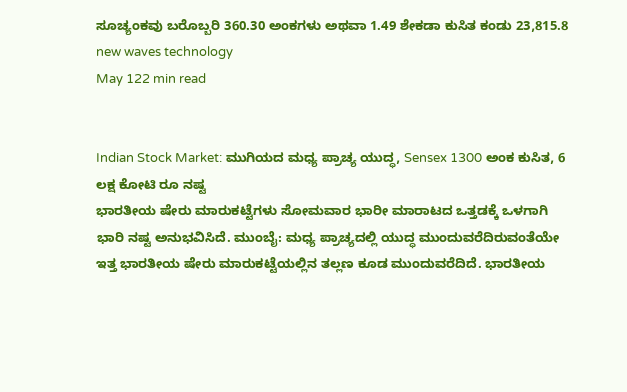ಸೂಚ್ಯಂಕವು ಬರೊಬ್ಬರಿ 360.30 ಅಂಕಗಳು ಅಥವಾ 1.49 ಶೇಕಡಾ ಕುಸಿತ ಕಂಡು 23,815.8
new waves technology
May 122 min read


Indian Stock Market: ಮುಗಿಯದ ಮಧ್ಯ ಪ್ರಾಚ್ಯ ಯುದ್ಧ, Sensex 1300 ಅಂಕ ಕುಸಿತ, 6 ಲಕ್ಷ ಕೋಟಿ ರೂ ನಷ್ಟ
ಭಾರತೀಯ ಷೇರು ಮಾರುಕಟ್ಟೆಗಳು ಸೋಮವಾರ ಭಾರೀ ಮಾರಾಟದ ಒತ್ತಡಕ್ಕೆ ಒಳಗಾಗಿ ಭಾರಿ ನಷ್ಟ ಅನುಭವಿಸಿದೆ. ಮುಂಬೈ: ಮಧ್ಯ ಪ್ರಾಚ್ಯದಲ್ಲಿ ಯುದ್ಧ ಮುಂದುವರೆದಿರುವಂತೆಯೇ ಇತ್ತ ಭಾರತೀಯ ಷೇರು ಮಾರುಕಟ್ಟೆಯಲ್ಲಿನ ತಲ್ಲಣ ಕೂಡ ಮುಂದುವರೆದಿದೆ. ಭಾರತೀಯ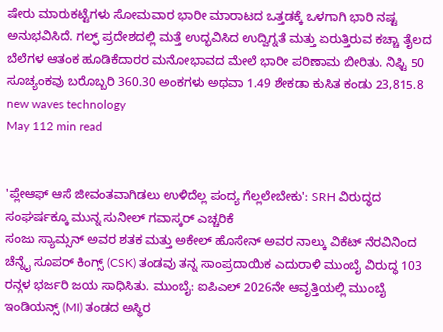ಷೇರು ಮಾರುಕಟ್ಟೆಗಳು ಸೋಮವಾರ ಭಾರೀ ಮಾರಾಟದ ಒತ್ತಡಕ್ಕೆ ಒಳಗಾಗಿ ಭಾರಿ ನಷ್ಟ ಅನುಭವಿಸಿದೆ. ಗಲ್ಫ್ ಪ್ರದೇಶದಲ್ಲಿ ಮತ್ತೆ ಉದ್ಭವಿಸಿದ ಉದ್ವಿಗ್ನತೆ ಮತ್ತು ಏರುತ್ತಿರುವ ಕಚ್ಚಾ ತೈಲದ ಬೆಲೆಗಳ ಆತಂಕ ಹೂಡಿಕೆದಾರರ ಮನೋಭಾವದ ಮೇಲೆ ಭಾರೀ ಪರಿಣಾಮ ಬೀರಿತು. ನಿಫ್ಟಿ 50 ಸೂಚ್ಯಂಕವು ಬರೊಬ್ಬರಿ 360.30 ಅಂಕಗಳು ಅಥವಾ 1.49 ಶೇಕಡಾ ಕುಸಿತ ಕಂಡು 23,815.8
new waves technology
May 112 min read


'ಪ್ಲೇಆಫ್ ಆಸೆ ಜೀವಂತವಾಗಿಡಲು ಉಳಿದೆಲ್ಲ ಪಂದ್ಯ ಗೆಲ್ಲಲೇಬೇಕು': SRH ವಿರುದ್ಧದ ಸಂಘರ್ಷಕ್ಕೂ ಮುನ್ನ ಸುನೀಲ್ ಗವಾಸ್ಕರ್ ಎಚ್ಚರಿಕೆ
ಸಂಜು ಸ್ಯಾಮ್ಸನ್ ಅವರ ಶತಕ ಮತ್ತು ಅಕೇಲ್ ಹೊಸೇನ್ ಅವರ ನಾಲ್ಕು ವಿಕೆಟ್ ನೆರವಿನಿಂದ ಚೆನ್ನೈ ಸೂಪರ್ ಕಿಂಗ್ಸ್ (CSK) ತಂಡವು ತನ್ನ ಸಾಂಪ್ರದಾಯಿಕ ಎದುರಾಳಿ ಮುಂಬೈ ವಿರುದ್ಧ 103 ರನ್ಗಳ ಭರ್ಜರಿ ಜಯ ಸಾಧಿಸಿತು. ಮುಂಬೈ: ಐಪಿಎಲ್ 2026ನೇ ಆವೃತ್ತಿಯಲ್ಲಿ ಮುಂಬೈ ಇಂಡಿಯನ್ಸ್ (MI) ತಂಡದ ಅಸ್ಥಿರ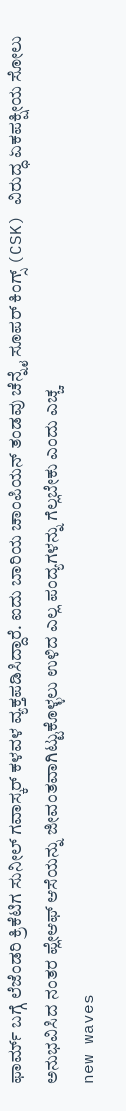ಫಾರ್ಮ್ ಬಗ್ಗೆ ಲೆಜೆಂಡರಿ ಕ್ರಿಕೆಟಿಗ ಸುನೀಲ್ ಗವಾಸ್ಕರ್ ಕಳವಳ ವ್ಯಕ್ತಪಡಿಸಿದ್ದಾರೆ. ಐದು ಬಾರಿಯ ಚಾಂಪಿಯನ್ ತಂಡವು ಚೆನ್ನೈ ಸೂಪರ್ ಕಿಂಗ್ಸ್ (CSK) ವಿರುದ್ಧ ಏಕಪಕ್ಷೀಯ ಸೋಲು ಅನುಭವಿಸಿದ ನಂತರ ಪ್ಲೇಆಫ್ ಆಸೆಯನ್ನು ಜೀವಂತವಾಗಿಟ್ಟುಕೊಳ್ಳಲು ಉಳಿದ ಎಲ್ಲ ಪಂದ್ಯಗಳನ್ನು ಗೆಲ್ಲಬೇಕು ಎಂದು ಎಚ್ಚ
new waves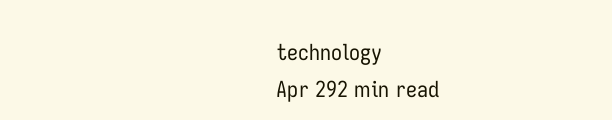technology
Apr 292 min read